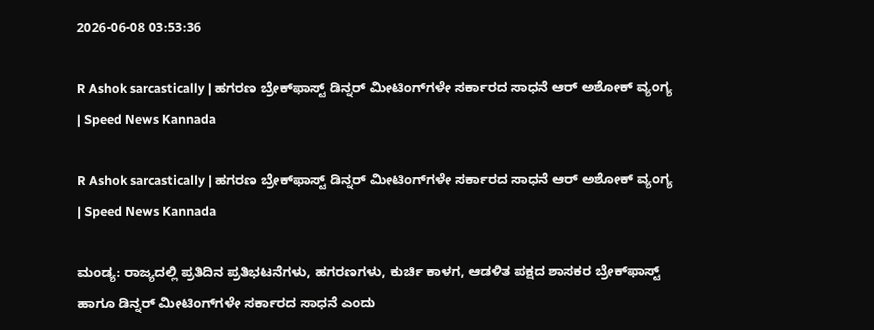2026-06-08 03:53:36

R Ashok sarcastically | ಹಗರಣ ಬ್ರೇಕ್‌ಫಾಸ್ಟ್‌ ಡಿನ್ನರ್‌ ಮೀಟಿಂಗ್‌ಗಳೇ ಸರ್ಕಾರದ ಸಾಧನೆ ಆರ್ ಅಶೋಕ್‌ ವ್ಯಂಗ್ಯ | Speed News Kannada

R Ashok sarcastically | ಹಗರಣ ಬ್ರೇಕ್‌ಫಾಸ್ಟ್‌ ಡಿನ್ನರ್‌ ಮೀಟಿಂಗ್‌ಗಳೇ ಸರ್ಕಾರದ ಸಾಧನೆ ಆರ್ ಅಶೋಕ್‌ ವ್ಯಂಗ್ಯ | Speed News Kannada

ಮಂಡ್ಯ: ರಾಜ್ಯದಲ್ಲಿ ಪ್ರತಿದಿನ ಪ್ರತಿಭಟನೆಗಳು, ಹಗರಣಗಳು, ಕುರ್ಚಿ ಕಾಳಗ, ಆಡಳಿತ ಪಕ್ಷದ ಶಾಸಕರ ಬ್ರೇಕ್‌ಫಾಸ್ಟ್‌ ಹಾಗೂ ಡಿನ್ನರ್‌ ಮೀಟಿಂಗ್‌ಗಳೇ ಸರ್ಕಾರದ ಸಾಧನೆ ಎಂದು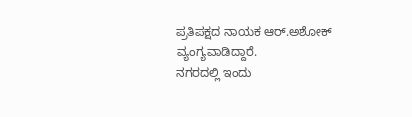ಪ್ರತಿಪಕ್ಷದ ನಾಯಕ ಆರ್‌.ಅಶೋಕ್‌ ವ್ಯಂಗ್ಯವಾಡಿದ್ದಾರೆ.
ನಗರದಲ್ಲಿ ಇಂದು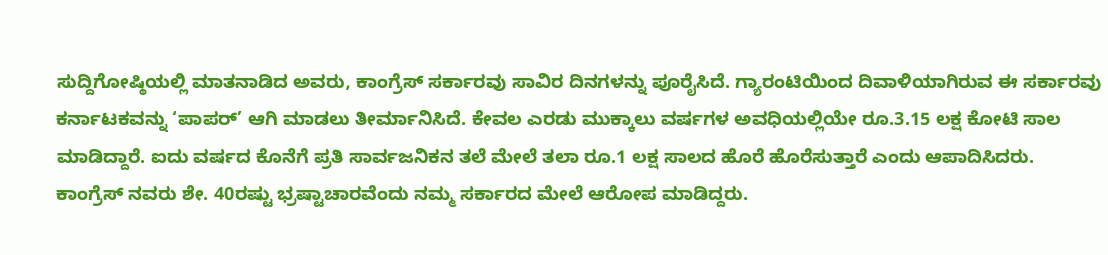ಸುದ್ದಿಗೋಷ್ಠಿಯಲ್ಲಿ ಮಾತನಾಡಿದ ಅವರು, ಕಾಂಗ್ರೆಸ್‌ ಸರ್ಕಾರವು ಸಾವಿರ ದಿನಗಳನ್ನು ಪೂರೈಸಿದೆ. ಗ್ಯಾರಂಟಿಯಿಂದ ದಿವಾಳಿಯಾಗಿರುವ ಈ ಸರ್ಕಾರವು ಕರ್ನಾಟಕವನ್ನು ‘ಪಾಪರ್‌’ ಆಗಿ ಮಾಡಲು ತೀರ್ಮಾನಿಸಿದೆ. ಕೇವಲ ಎರಡು ಮುಕ್ಕಾಲು ವರ್ಷಗಳ ಅವಧಿಯಲ್ಲಿಯೇ ರೂ.3.15 ಲಕ್ಷ ಕೋಟಿ ಸಾಲ ಮಾಡಿದ್ದಾರೆ. ಐದು ವರ್ಷದ ಕೊನೆಗೆ ಪ್ರತಿ ಸಾರ್ವಜನಿಕನ ತಲೆ ಮೇಲೆ ತಲಾ ರೂ.1 ಲಕ್ಷ ಸಾಲದ ಹೊರೆ ಹೊರೆಸುತ್ತಾರೆ ಎಂದು ಆಪಾದಿಸಿದರು.
ಕಾಂಗ್ರೆಸ್‌ ನವರು ಶೇ. 40ರಷ್ಟು ಭ್ರಷ್ಟಾಚಾರವೆಂದು ನಮ್ಮ ಸರ್ಕಾರದ ಮೇಲೆ ಆರೋಪ ಮಾಡಿದ್ದರು.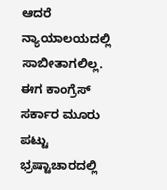ಆದರೆ ನ್ಯಾಯಾಲಯದಲ್ಲಿ ಸಾಬೀತಾಗಲಿಲ್ಲ. ಈಗ ಕಾಂಗ್ರೆಸ್ ಸರ್ಕಾರ ಮೂರು ಪಟ್ಟು ಭ್ರಷ್ಟಾಚಾರದಲ್ಲಿ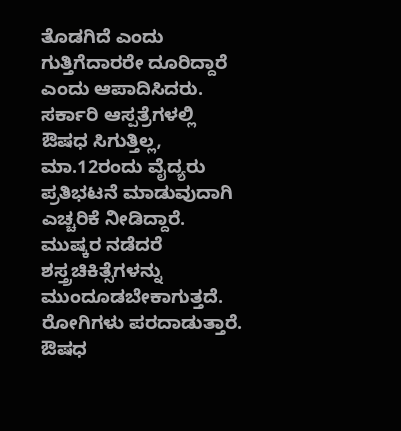ತೊಡಗಿದೆ ಎಂದು ಗುತ್ತಿಗೆದಾರರೇ ದೂರಿದ್ದಾರೆ ಎಂದು ಆಪಾದಿಸಿದರು.
ಸರ್ಕಾರಿ ಆಸ್ಪತ್ರೆಗಳಲ್ಲಿ ಔಷಧ ಸಿಗುತ್ತಿಲ್ಲ, ಮಾ.12ರಂದು ವೈದ್ಯರು ಪ್ರತಿಭಟನೆ ಮಾಡುವುದಾಗಿ ಎಚ್ಚರಿಕೆ ನೀಡಿದ್ದಾರೆ. ಮುಷ್ಕರ ನಡೆದರೆ ಶಸ್ತ್ರಚಿಕಿತ್ಸೆಗಳನ್ನು ಮುಂದೂಡಬೇಕಾಗುತ್ತದೆ. ರೋಗಿಗಳು ಪರದಾಡುತ್ತಾರೆ. ಔಷಧ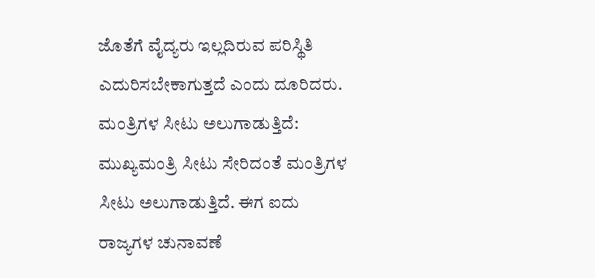ಜೊತೆಗೆ ವೈದ್ಯರು ಇಲ್ಲದಿರುವ ಪರಿಸ್ಥಿತಿ ಎದುರಿಸಬೇಕಾಗುತ್ತದೆ ಎಂದು ದೂರಿದರು.
ಮಂತ್ರಿಗಳ ಸೀಟು ಅಲುಗಾಡುತ್ತಿದೆ:
ಮುಖ್ಯಮಂತ್ರಿ ಸೀಟು ಸೇರಿದಂತೆ ಮಂತ್ರಿಗಳ ಸೀಟು ಅಲುಗಾಡುತ್ತಿದೆ. ಈಗ ಐದು ರಾಜ್ಯಗಳ ಚುನಾವಣೆ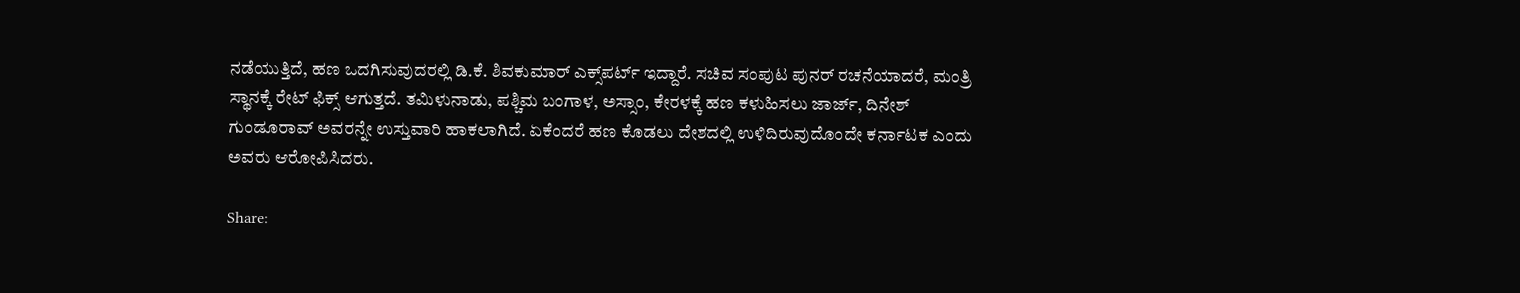ನಡೆಯುತ್ತಿದೆ, ಹಣ ಒದಗಿಸುವುದರಲ್ಲಿ ಡಿ.ಕೆ. ಶಿವಕುಮಾರ್ ಎಕ್ಸ್‌ಪರ್ಟ್‌ ಇದ್ದಾರೆ. ಸಚಿವ ಸಂಪುಟ ಪುನರ್‌ ರಚನೆಯಾದರೆ, ಮಂತ್ರಿ ಸ್ಥಾನಕ್ಕೆ ರೇಟ್‌ ಫಿಕ್ಸ್‌ ಆಗುತ್ತದೆ. ತಮಿಳುನಾಡು, ಪಶ್ಚಿಮ ಬಂಗಾಳ, ಅಸ್ಸಾಂ, ಕೇರಳಕ್ಕೆ ಹಣ ಕಳುಹಿಸಲು ಜಾರ್ಜ್‌, ದಿನೇಶ್‌ ಗುಂಡೂರಾವ್‌ ಅವರನ್ನೇ ಉಸ್ತುವಾರಿ ಹಾಕಲಾಗಿದೆ. ಏಕೆಂದರೆ ಹಣ ಕೊಡಲು ದೇಶದಲ್ಲಿ ಉಳಿದಿರುವುದೊಂದೇ ಕರ್ನಾಟಕ ಎಂದು ಅವರು ಆರೋಪಿಸಿದರು.

Share: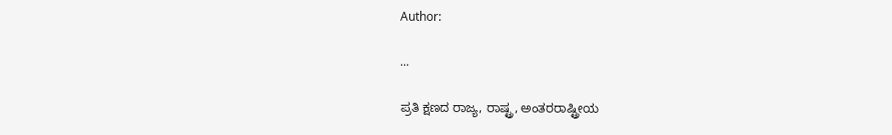Author:

...

ಪ್ರತಿ ಕ್ಷಣದ ರಾಜ್ಯ, ರಾಷ್ಟ್ರ, ಅಂತರರಾಷ್ಟ್ರೀಯ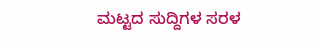ಮಟ್ಟದ ಸುದ್ದಿಗಳ ಸರಳ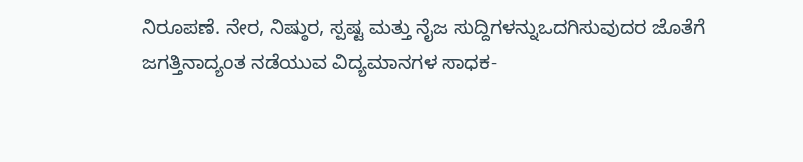ನಿರೂಪಣೆ. ನೇರ, ನಿಷ್ಠುರ, ಸ್ಪಷ್ಟ ಮತ್ತು ನೈಜ ಸುದ್ದಿಗಳನ್ನುಒದಗಿಸುವುದರ ಜೊತೆಗೆ ಜಗತ್ತಿನಾದ್ಯಂತ ನಡೆಯುವ ವಿದ್ಯಮಾನಗಳ ಸಾಧಕ-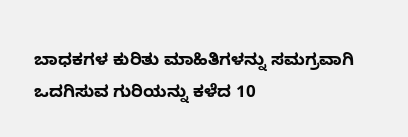ಬಾಧಕಗಳ ಕುರಿತು ಮಾಹಿತಿಗಳನ್ನು ಸಮಗ್ರವಾಗಿ ಒದಗಿಸುವ ಗುರಿಯನ್ನು ಕಳೆದ 10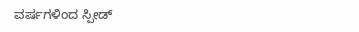ವರ್ಷಗಳಿಂದ ಸ್ಪೀಡ್‌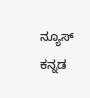ನ್ಯೂಸ್‌ ಕನ್ನಡ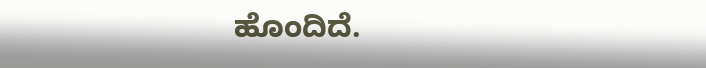ಹೊಂದಿದೆ.